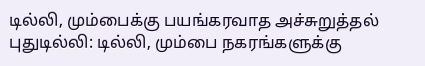டில்லி, மும்பைக்கு பயங்கரவாத அச்சுறுத்தல்
புதுடில்லி: டில்லி, மும்பை நகரங்களுக்கு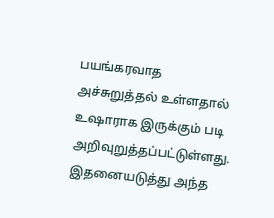பயங்கரவாத அச்சுறுத்தல் உள்ளதால் உஷாராக இருக்கும் படி அறிவுறுத்தப்பட்டுள்ளது. இதனையடுத்து அந்த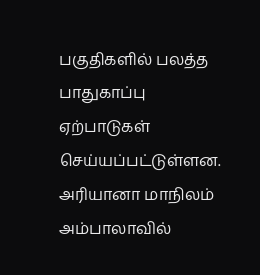பகுதிகளில் பலத்த பாதுகாப்பு ஏற்பாடுகள் செய்யப்பட்டுள்ளன. அரியானா மாநிலம் அம்பாலாவில்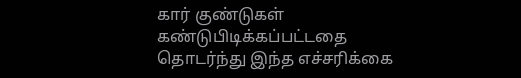கார் குண்டுகள் கண்டுபிடிக்கப்பட்டதை தொடர்ந்து இந்த எச்சரிக்கை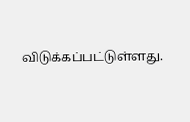விடுக்கப்பட்டுள்ளது.